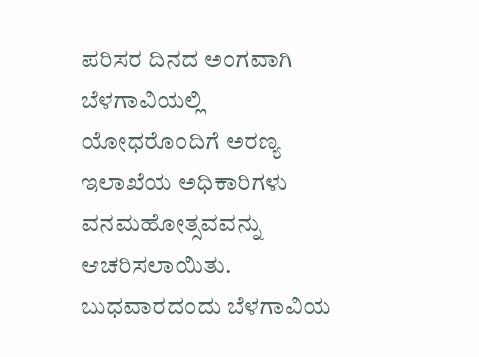ಪರಿಸರ ದಿನದ ಅಂಗವಾಗಿ ಬೆಳಗಾವಿಯಲ್ಲಿ ಯೋಧರೊಂದಿಗೆ ಅರಣ್ಯ ಇಲಾಖೆಯ ಅಧಿಕಾರಿಗಳು ವನಮಹೋತ್ಸವವನ್ನು ಆಚರಿಸಲಾಯಿತು.
ಬುಧವಾರದಂದು ಬೆಳಗಾವಿಯ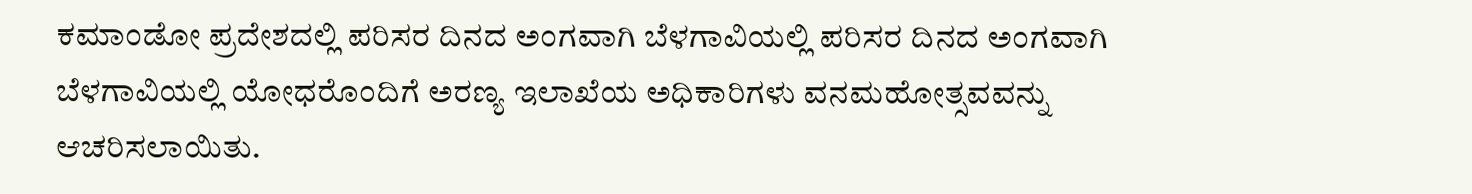ಕಮಾಂಡೋ ಪ್ರದೇಶದಲ್ಲಿ ಪರಿಸರ ದಿನದ ಅಂಗವಾಗಿ ಬೆಳಗಾವಿಯಲ್ಲಿ ಪರಿಸರ ದಿನದ ಅಂಗವಾಗಿ ಬೆಳಗಾವಿಯಲ್ಲಿ ಯೋಧರೊಂದಿಗೆ ಅರಣ್ಯ ಇಲಾಖೆಯ ಅಧಿಕಾರಿಗಳು ವನಮಹೋತ್ಸವವನ್ನು ಆಚರಿಸಲಾಯಿತು.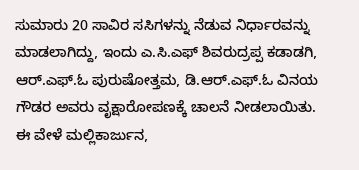ಸುಮಾರು 20 ಸಾವಿರ ಸಸಿಗಳನ್ನು ನೆಡುವ ನಿರ್ಧಾರವನ್ನು ಮಾಡಲಾಗಿದ್ದು, ಇಂದು ಎ.ಸಿ.ಎಫ್ ಶಿವರುದ್ರಪ್ಪ ಕಡಾಡಗಿ, ಆರ್.ಎಫ್.ಓ ಪುರುಷೋತ್ತಮ, ಡಿ.ಆರ್.ಎಫ್.ಓ ವಿನಯ ಗೌಡರ ಅವರು ವೃಕ್ಷಾರೋಪಣಕ್ಕೆ ಚಾಲನೆ ನೀಡಲಾಯಿತು.
ಈ ವೇಳೆ ಮಲ್ಲಿಕಾರ್ಜುನ,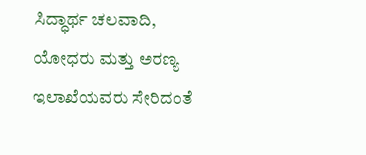ಸಿದ್ಧಾರ್ಥ ಚಲವಾದಿ, ಯೋಧರು ಮತ್ತು ಅರಣ್ಯ ಇಲಾಖೆಯವರು ಸೇರಿದಂತೆ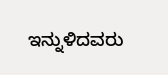ಇನ್ನುಳಿದವರು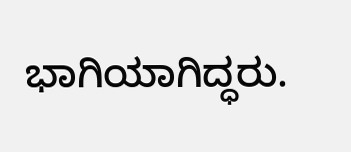ಭಾಗಿಯಾಗಿದ್ಧರು.